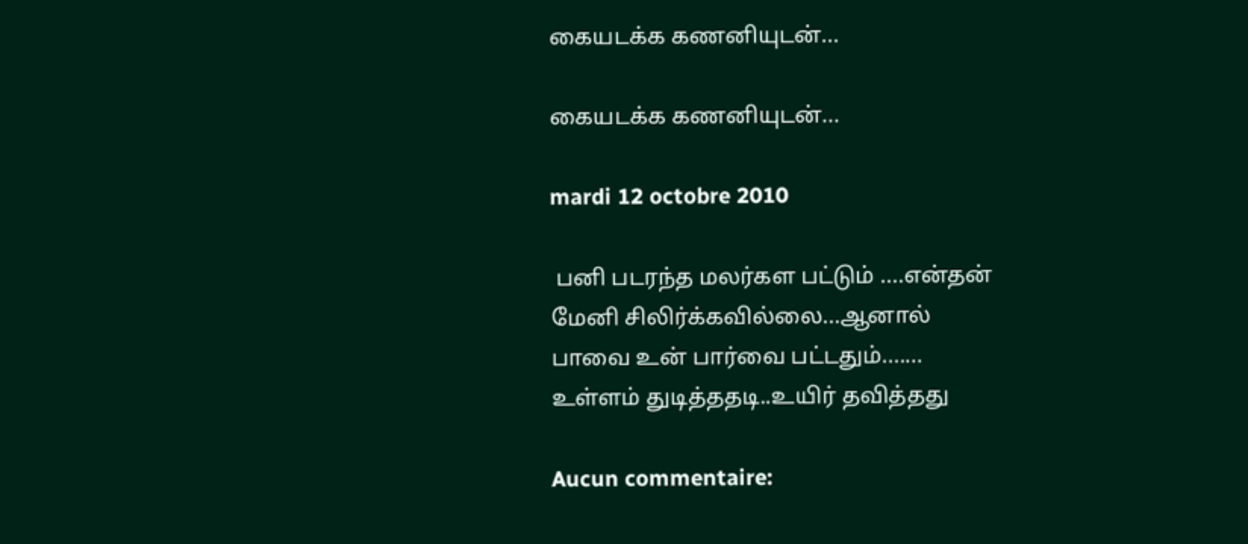கையடக்க கணனியுடன்...

கையடக்க கணனியுடன்...

mardi 12 octobre 2010

 பனி படரந்த மலர்கள பட்டும் ....என்தன்
மேனி சிலிர்க்கவில்லை...ஆனால்
பாவை உன் பார்வை பட்டதும்.......
உள்ளம் துடித்ததடி..உயிர் தவித்தது

Aucun commentaire: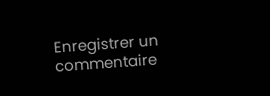Enregistrer un commentaire